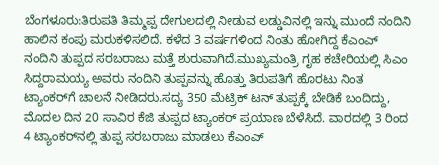ಬೆಂಗಳೂರು:ತಿರುಪತಿ ತಿಮ್ಮಪ್ಪ ದೇಗುಲದಲ್ಲಿ ನೀಡುವ ಲಡ್ಡುವಿನಲ್ಲಿ ಇನ್ನು ಮುಂದೆ ನಂದಿನಿ ಹಾಲಿನ ಕಂಪು ಮರುಕಳಿಸಲಿದೆ. ಕಳೆದ 3 ವರ್ಷಗಳಿಂದ ನಿಂತು ಹೋಗಿದ್ದ ಕೆಎಂಎ್ ನಂದಿನಿ ತುಪ್ಪದ ಸರಬರಾಜು ಮತ್ತೆ ಶುರುವಾಗಿದೆ.ಮುಖ್ಯಮಂತ್ರಿ ಗೃಹ ಕಚೇರಿಯಲ್ಲಿ ಸಿಎಂ ಸಿದ್ದರಾಮಯ್ಯ ಅವರು ನಂದಿನಿ ತುಪ್ಪವನ್ನು ಹೊತ್ತು ತಿರುಪತಿಗೆ ಹೊರಟು ನಿಂತ ಟ್ಯಾಂಕರ್‌ಗೆ ಚಾಲನೆ ನೀಡಿದರು.ಸದ್ಯ 350 ಮೆಟ್ರಿಕ್ ಟನ್ ತುಪ್ಪಕ್ಕೆ ಬೇಡಿಕೆ ಬಂದಿದ್ದು, ಮೊದಲ ದಿನ 20 ಸಾವಿರ ಕೆಜಿ ತುಪ್ಪದ ಟ್ಯಾಂಕರ್ ಪ್ರಯಾಣ ಬೆಳೆಸಿದೆ. ವಾರದಲ್ಲಿ 3 ರಿಂದ 4 ಟ್ಯಾಂಕರ್‌ನಲ್ಲಿ ತುಪ್ಪ ಸರಬರಾಜು ಮಾಡಲು ಕೆಎಂಎ್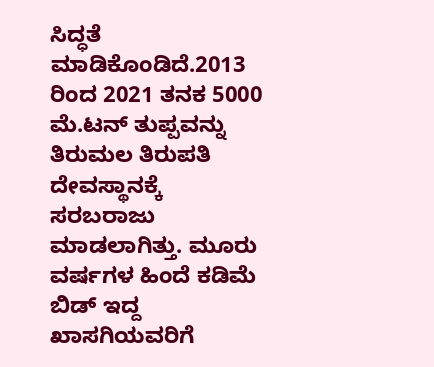ಸಿದ್ಧತೆ ಮಾಡಿಕೊಂಡಿದೆ.2013 ರಿಂದ 2021 ತನಕ 5000 ಮೆ.ಟನ್ ತುಪ್ಪವನ್ನು ತಿರುಮಲ ತಿರುಪತಿ ದೇವಸ್ಥಾನಕ್ಕೆ ಸರಬರಾಜು ಮಾಡಲಾಗಿತ್ತು. ಮೂರು ವರ್ಷಗಳ ಹಿಂದೆ ಕಡಿಮೆ ಬಿಡ್ ಇದ್ದ ಖಾಸಗಿಯವರಿಗೆ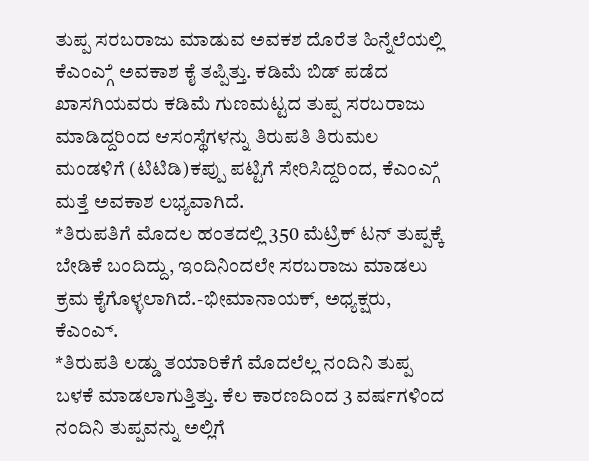ತುಪ್ಪ ಸರಬರಾಜು ಮಾಡುವ ಅವಕಶ ದೊರೆತ ಹಿನ್ನೆಲೆಯಲ್ಲಿ ಕೆಎಂಎ್ಗೆ ಅವಕಾಶ ಕೈ ತಪ್ಪಿತ್ತು. ಕಡಿಮೆ ಬಿಡ್ ಪಡೆದ ಖಾಸಗಿಯವರು ಕಡಿಮೆ ಗುಣಮಟ್ಟದ ತುಪ್ಪ ಸರಬರಾಜು ಮಾಡಿದ್ದರಿಂದ ಆಸಂಸ್ಥೆಗಳನ್ನು ತಿರುಪತಿ ತಿರುಮಲ ಮಂಡಳಿಗೆ (ಟಿಟಿಡಿ)ಕಪ್ಪು ಪಟ್ಟಿಗೆ ಸೇರಿಸಿದ್ದರಿಂದ, ಕೆಎಂಎ್ಗೆ ಮತ್ತೆ ಅವಕಾಶ ಲಭ್ಯವಾಗಿದೆ.
*ತಿರುಪತಿಗೆ ಮೊದಲ ಹಂತದಲ್ಲಿ 350 ಮೆಟ್ರಿಕ್ ಟನ್ ತುಪ್ಪಕ್ಕೆ ಬೇಡಿಕೆ ಬಂದಿದ್ದು, ಇಂದಿನಿಂದಲೇ ಸರಬರಾಜು ಮಾಡಲು ಕ್ರಮ ಕೈಗೊಳ್ಳಲಾಗಿದೆ.-ಭೀಮಾನಾಯಕ್, ಅಧ್ಯಕ್ಷರು, ಕೆಎಂಎ್.
*ತಿರುಪತಿ ಲಡ್ಡು ತಯಾರಿಕೆಗೆ ಮೊದಲೆಲ್ಲ ನಂದಿನಿ ತುಪ್ಪ ಬಳಕೆ ಮಾಡಲಾಗುತ್ತಿತ್ತು. ಕೆಲ ಕಾರಣದಿಂದ 3 ವರ್ಷಗಳಿಂದ ನಂದಿನಿ ತುಪ್ಪವನ್ನು ಅಲ್ಲಿಗೆ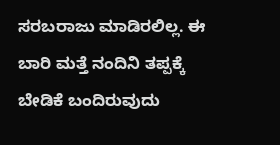ಸರಬರಾಜು ಮಾಡಿರಲಿಲ್ಲ. ಈ ಬಾರಿ ಮತ್ತೆ ನಂದಿನಿ ತಪ್ಪಕ್ಕೆ ಬೇಡಿಕೆ ಬಂದಿರುವುದು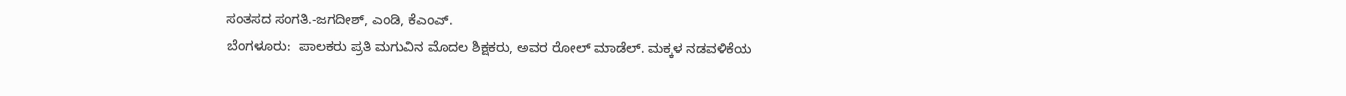ಸಂತಸದ ಸಂಗತಿ.-ಜಗದೀಶ್, ಎಂಡಿ, ಕೆಎಂಎ್.
ಬೆಂಗಳೂರು:  ಪಾಲಕರು ಪ್ರತಿ ಮಗುವಿನ ಮೊದಲ ಶಿಕ್ಷಕರು, ಅವರ ರೋಲ್ ಮಾಡೆಲ್. ಮಕ್ಕಳ ನಡವಳಿಕೆಯ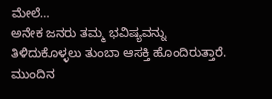ಮೇಲೆ…
ಅನೇಕ ಜನರು ತಮ್ಮ ಭವಿಷ್ಯವನ್ನು ತಿಳಿದುಕೊಳ್ಳಲು ತುಂಬಾ ಆಸಕ್ತಿ ಹೊಂದಿರುತ್ತಾರೆ. ಮುಂದಿನ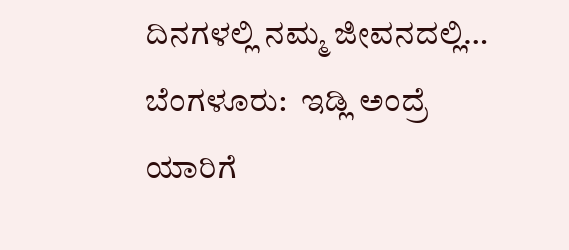ದಿನಗಳಲ್ಲಿ ನಮ್ಮ ಜೀವನದಲ್ಲಿ…
ಬೆಂಗಳೂರು:  ಇಡ್ಲಿ ಅಂದ್ರೆ ಯಾರಿಗೆ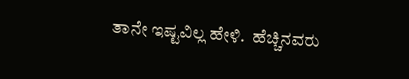ತಾನೇ ಇಷ್ಟವಿಲ್ಲ ಹೇಳಿ.  ಹೆಚ್ಚಿನವರು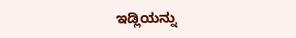ಇಡ್ಲಿಯನ್ನು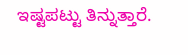ಇಷ್ಟಪಟ್ಟು ತಿನ್ನುತ್ತಾರೆ.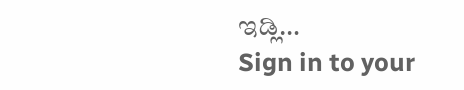ಇಡ್ಲಿ…
Sign in to your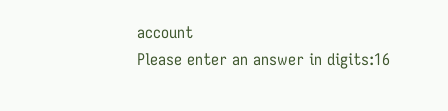account
Please enter an answer in digits:16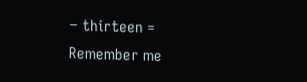− thirteen =
Remember me